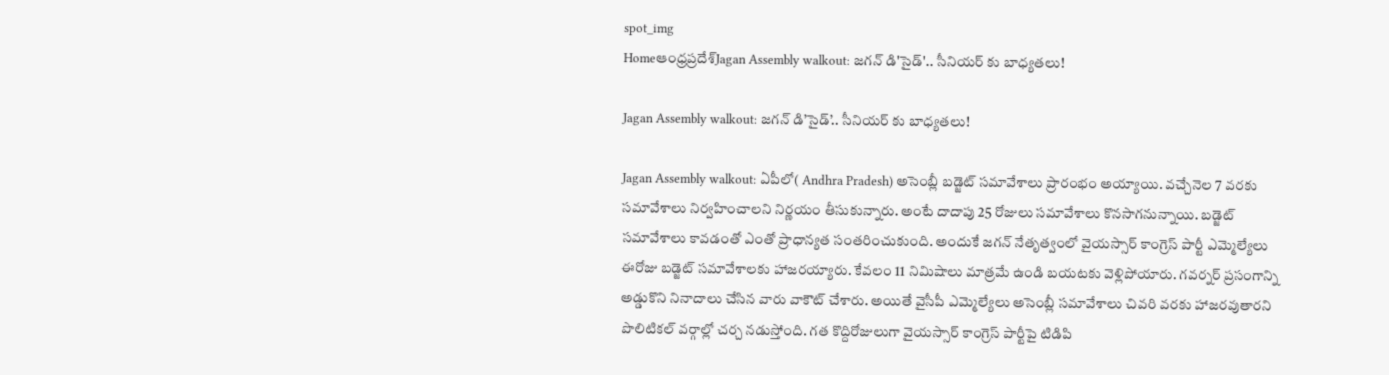spot_img
Homeఆంధ్రప్రదేశ్‌Jagan Assembly walkout: జగన్ డి'సైడ్'.. సీనియర్ కు బాధ్యతలు!

Jagan Assembly walkout: జగన్ డి’సైడ్’.. సీనియర్ కు బాధ్యతలు!

Jagan Assembly walkout: ఏపీలో( Andhra Pradesh) అసెంబ్లీ బడ్జెట్ సమావేశాలు ప్రారంభం అయ్యాయి. వచ్చేనెల 7 వరకు సమావేశాలు నిర్వహించాలని నిర్ణయం తీసుకున్నారు. అంటే దాదాపు 25 రోజులు సమావేశాలు కొనసాగనున్నాయి. బడ్జెట్ సమావేశాలు కావడంతో ఎంతో ప్రాధాన్యత సంతరించుకుంది. అందుకే జగన్ నేతృత్వంలో వైయస్సార్ కాంగ్రెస్ పార్టీ ఎమ్మెల్యేలు ఈరోజు బడ్జెట్ సమావేశాలకు హాజరయ్యారు. కేవలం 11 నిమిషాలు మాత్రమే ఉండి బయటకు వెళ్లిపోయారు. గవర్నర్ ప్రసంగాన్ని అడ్డుకొని నినాదాలు చేసిన వారు వాకౌట్ చేశారు. అయితే వైసీపీ ఎమ్మెల్యేలు అసెంబ్లీ సమావేశాలు చివరి వరకు హాజరవుతారని పొలిటికల్ వర్గాల్లో చర్చ నడుస్తోంది. గత కొద్దిరోజులుగా వైయస్సార్ కాంగ్రెస్ పార్టీపై టిడిపి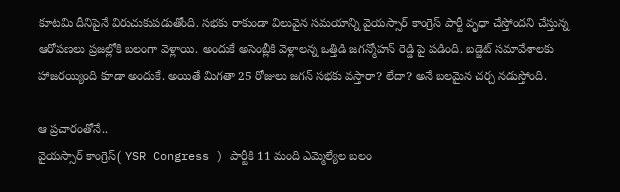కూటమి దీనిపైనే విరుచుకుపడుతోంది. సభకు రాకుండా విలువైన సమయాన్ని వైయస్సార్ కాంగ్రెస్ పార్టీ వృధా చేస్తోందని చేస్తున్న ఆరోపణలు ప్రజల్లోకి బలంగా వెళ్లాయి. అందుకే అసెంబ్లీకి వెళ్లాలన్న ఒత్తిడి జగన్మోహన్ రెడ్డి పై పడింది. బడ్జెట్ సమావేశాలకు హాజరయ్యింది కూడా అందుకే. అయితే మిగతా 25 రోజులు జగన్ సభకు వస్తారా? లేదా? అనే బలమైన చర్చ నడుస్తోంది.

ఆ ప్రచారంతోనే..
వైయస్సార్ కాంగ్రెస్( YSR Congress ) పార్టీకి 11 మంది ఎమ్మెల్యేల బలం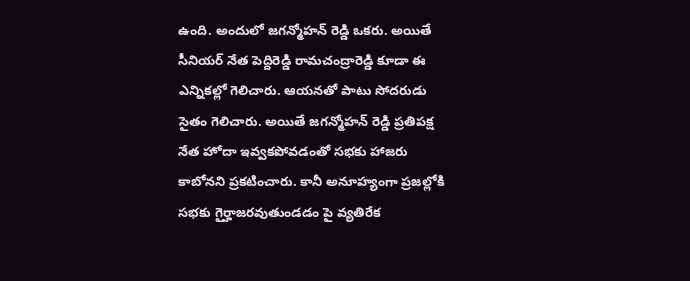ఉంది. అందులో జగన్మోహన్ రెడ్డి ఒకరు. అయితే సీనియర్ నేత పెద్దిరెడ్డి రామచంద్రారెడ్డి కూడా ఈ ఎన్నికల్లో గెలిచారు. ఆయనతో పాటు సోదరుడు సైతం గెలిచారు. అయితే జగన్మోహన్ రెడ్డి ప్రతిపక్ష నేత హోదా ఇవ్వకపోవడంతో సభకు హాజరు కాబోనని ప్రకటించారు. కానీ అనూహ్యంగా ప్రజల్లోకి సభకు గైర్హాజరవుతుండడం పై వ్యతిరేక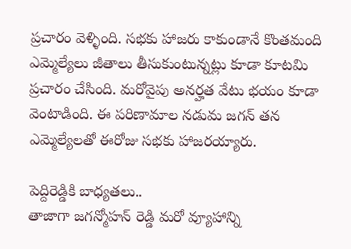ప్రచారం వెళ్ళింది. సభకు హాజరు కాకుండానే కొంతమంది ఎమ్మెల్యేలు జీతాలు తీసుకుంటున్నట్లు కూడా కూటమి ప్రచారం చేసింది. మరోవైపు అనర్హత వేటు భయం కూడా వెంటాడింది. ఈ పరిణామాల నడుమ జగన్ తన ఎమ్మెల్యేలతో ఈరోజు సభకు హాజరయ్యారు.

పెద్దిరెడ్డికి బాధ్యతలు..
తాజాగా జగన్మోహన్ రెడ్డి మరో వ్యూహాన్ని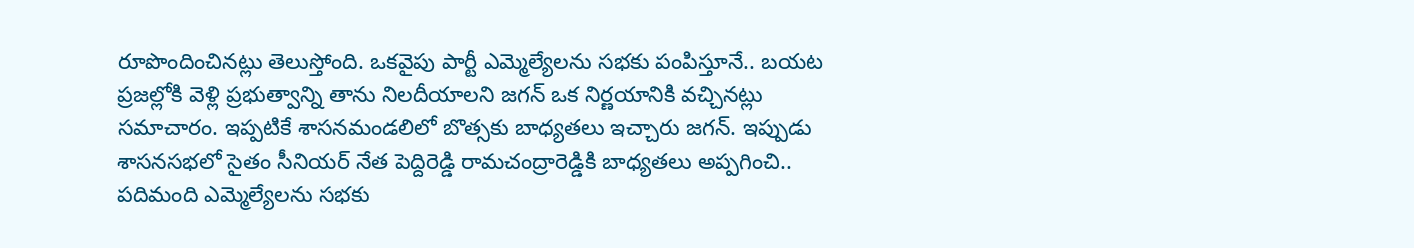రూపొందించినట్లు తెలుస్తోంది. ఒకవైపు పార్టీ ఎమ్మెల్యేలను సభకు పంపిస్తూనే.. బయట ప్రజల్లోకి వెళ్లి ప్రభుత్వాన్ని తాను నిలదీయాలని జగన్ ఒక నిర్ణయానికి వచ్చినట్లు సమాచారం. ఇప్పటికే శాసనమండలిలో బొత్సకు బాధ్యతలు ఇచ్చారు జగన్. ఇప్పుడు శాసనసభలో సైతం సీనియర్ నేత పెద్దిరెడ్డి రామచంద్రారెడ్డికి బాధ్యతలు అప్పగించి.. పదిమంది ఎమ్మెల్యేలను సభకు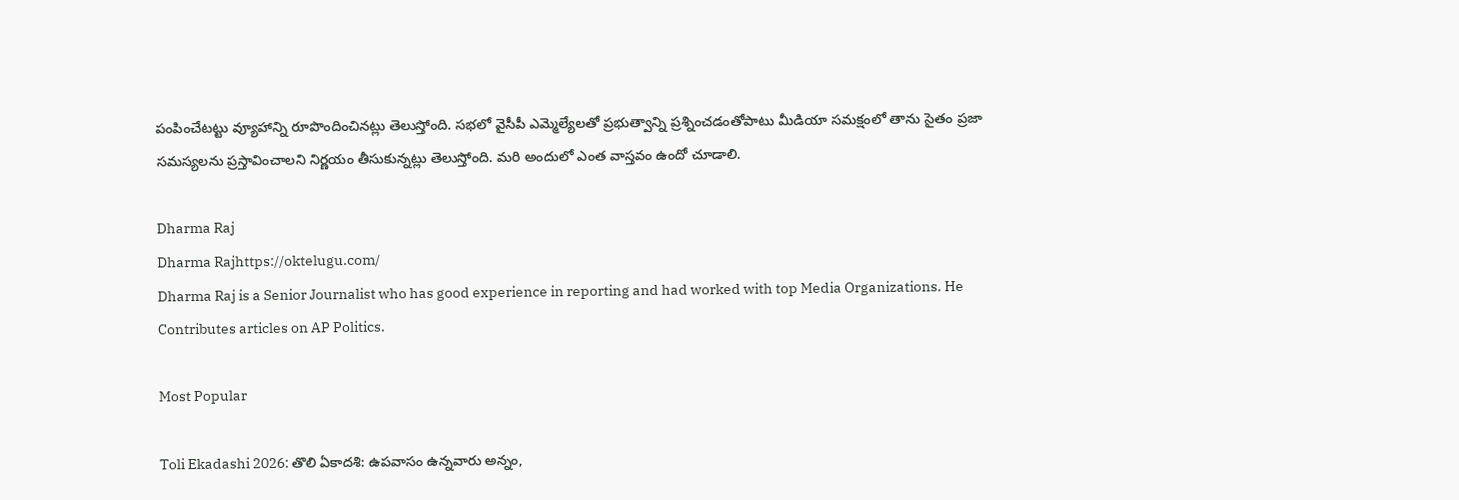పంపించేటట్టు వ్యూహాన్ని రూపొందించినట్లు తెలుస్తోంది. సభలో వైసీపీ ఎమ్మెల్యేలతో ప్రభుత్వాన్ని ప్రశ్నించడంతోపాటు మీడియా సమక్షంలో తాను సైతం ప్రజా సమస్యలను ప్రస్తావించాలని నిర్ణయం తీసుకున్నట్లు తెలుస్తోంది. మరి అందులో ఎంత వాస్తవం ఉందో చూడాలి.

Dharma Raj
Dharma Rajhttps://oktelugu.com/
Dharma Raj is a Senior Journalist who has good experience in reporting and had worked with top Media Organizations. He Contributes articles on AP Politics.

Most Popular

Toli Ekadashi 2026: తొలి ఏకాదశి: ఉపవాసం ఉన్నవారు అన్నం,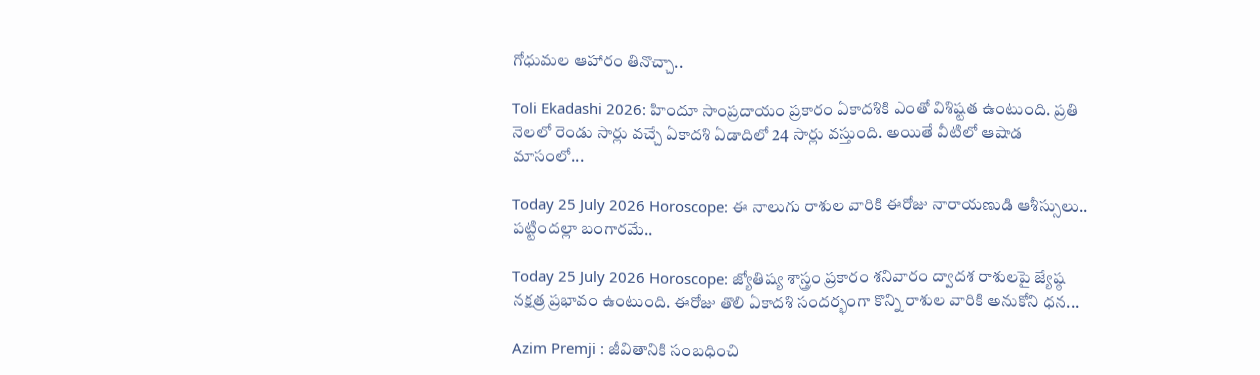గోధుమల ఆహారం తినొచ్చా..

Toli Ekadashi 2026: హిందూ సాంప్రదాయం ప్రకారం ఏకాదశికి ఎంతో విశిష్టత ఉంటుంది. ప్రతి నెలలో రెండు సార్లు వచ్చే ఏకాదశి ఏడాదిలో 24 సార్లు వస్తుంది. అయితే వీటిలో ఆషాడ మాసంలో...

Today 25 July 2026 Horoscope: ఈ నాలుగు రాశుల వారికి ఈరోజు నారాయణుడి ఆశీస్సులు.. పట్టిందల్లా బంగారమే..

Today 25 July 2026 Horoscope: జ్యోతిష్య శాస్త్రం ప్రకారం శనివారం ద్వాదశ రాశులపై జ్యేష్ఠ నక్షత్ర ప్రభావం ఉంటుంది. ఈరోజు తొలి ఏకాదశి సందర్భంగా కొన్ని రాశుల వారికి అనుకోని ధన...

Azim Premji : జీవితానికి సంబధించి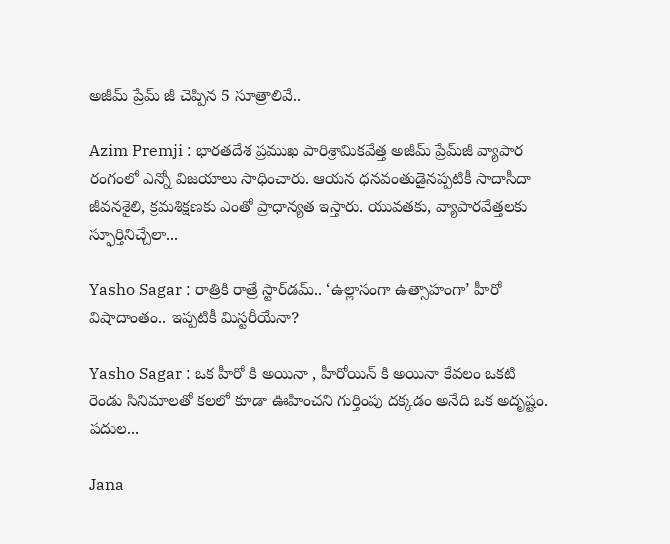అజీమ్ ప్రేమ్ జీ చెప్పిన 5 సూత్రాలివే..

Azim Premji : భారతదేశ ప్రముఖ పారిశ్రామికవేత్త అజీమ్ ప్రేమ్‌జీ వ్యాపార రంగంలో ఎన్నో విజయాలు సాధించారు. ఆయన ధనవంతుడైనప్పటికీ సాదాసీదా జీవనశైలి, క్రమశిక్షణకు ఎంతో ప్రాధాన్యత ఇస్తారు. యువతకు, వ్యాపారవేత్తలకు స్ఫూర్తినిచ్చేలా...

Yasho Sagar : రాత్రికి రాత్రే స్టార్‌డమ్.. ‘ఉల్లాసంగా ఉత్సాహంగా’ హీరో విషాదాంతం.. ఇప్పటికీ మిస్టరీయేనా?

Yasho Sagar : ఒక హీరో కి అయినా , హీరోయిన్ కి అయినా కేవలం ఒకటి రెండు సినిమాలతో కలలో కూడా ఊహించని గుర్తింపు దక్కడం అనేది ఒక అదృష్టం. పదుల...

Jana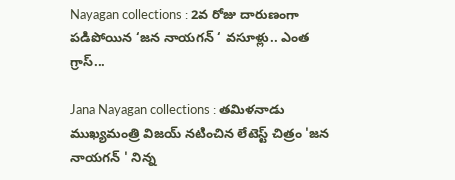Nayagan collections : 2వ రోజు దారుణంగా పడిపోయిన ‘జన నాయగన్ ‘ వసూళ్లు.. ఎంత గ్రాస్...

Jana Nayagan collections : తమిళనాడు ముఖ్యమంత్రి విజయ్ నటించిన లేటెస్ట్ చిత్రం 'జన నాయగన్ ' నిన్న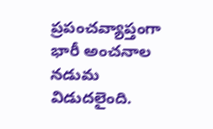ప్రపంచవ్యాప్తంగా భారీ అంచనాల నడుమ విడుదలైంది.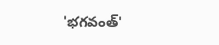'భగవంత్'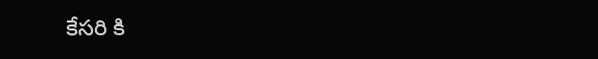కేసరి కి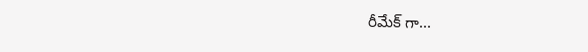రీమేక్ గా...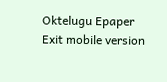Oktelugu Epaper
Exit mobile version